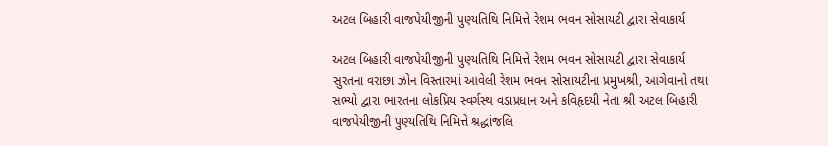અટલ બિહારી વાજપેયીજીની પુણ્યતિથિ નિમિત્તે રેશમ ભવન સોસાયટી દ્વારા સેવાકાર્ય

અટલ બિહારી વાજપેયીજીની પુણ્યતિથિ નિમિત્તે રેશમ ભવન સોસાયટી દ્વારા સેવાકાર્ય
સુરતના વરાછા ઝોન વિસ્તારમાં આવેલી રેશમ ભવન સોસાયટીના પ્રમુખશ્રી, આગેવાનો તથા સભ્યો દ્વારા ભારતના લોકપ્રિય સ્વર્ગસ્થ વડાપ્રધાન અને કવિહૃદયી નેતા શ્રી અટલ બિહારી વાજપેયીજીની પુણ્યતિથિ નિમિત્તે શ્રદ્ધાંજલિ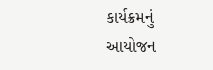કાર્યક્રમનું આયોજન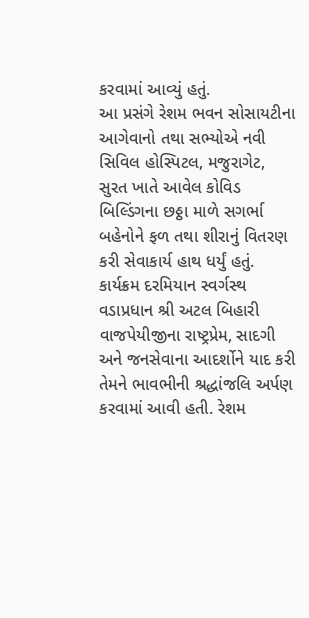કરવામાં આવ્યું હતું.
આ પ્રસંગે રેશમ ભવન સોસાયટીના આગેવાનો તથા સભ્યોએ નવી સિવિલ હોસ્પિટલ, મજુરાગેટ, સુરત ખાતે આવેલ કોવિડ બિલ્ડિંગના છઠ્ઠા માળે સગર્ભા બહેનોને ફળ તથા શીરાનું વિતરણ કરી સેવાકાર્ય હાથ ધર્યું હતું.
કાર્યક્રમ દરમિયાન સ્વર્ગસ્થ વડાપ્રધાન શ્રી અટલ બિહારી વાજપેયીજીના રાષ્ટ્રપ્રેમ, સાદગી અને જનસેવાના આદર્શોને યાદ કરી તેમને ભાવભીની શ્રદ્ધાંજલિ અર્પણ કરવામાં આવી હતી. રેશમ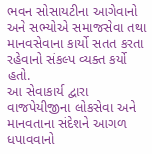ભવન સોસાયટીના આગેવાનો અને સભ્યોએ સમાજસેવા તથા માનવસેવાના કાર્યો સતત કરતા રહેવાનો સંકલ્પ વ્યક્ત કર્યો હતો.
આ સેવાકાર્ય દ્વારા વાજપેયીજીના લોકસેવા અને માનવતાના સંદેશને આગળ ધપાવવાનો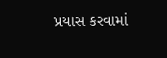પ્રયાસ કરવામાં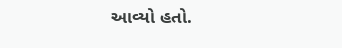આવ્યો હતો.